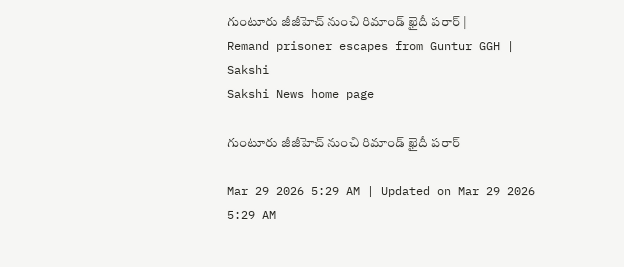గుంటూరు జీజీహెచ్‌ నుంచి రిమాండ్‌ ఖైదీ పరార్‌ | Remand prisoner escapes from Guntur GGH | Sakshi
Sakshi News home page

గుంటూరు జీజీహెచ్‌ నుంచి రిమాండ్‌ ఖైదీ పరార్‌

Mar 29 2026 5:29 AM | Updated on Mar 29 2026 5:29 AM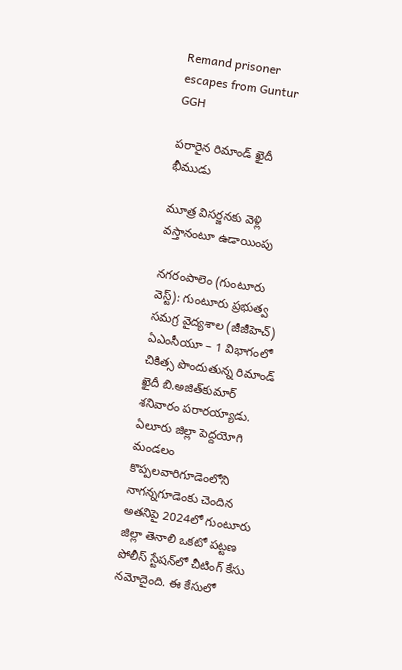Remand prisoner escapes from Guntur GGH

పరారైన రిమాండ్‌ ఖైదీ భీముడు

మూత్ర విసర్జనకు వెళ్లి వస్తానంటూ ఉడాయింపు

నగరంపాలెం (గుంటూరు వెస్ట్‌): గుంటూరు ప్రభుత్వ సమగ్ర వైద్యశాల (జీజీహెచ్‌) ఏఎంసీయూ – 1 విభాగంలో చికిత్స పొందుతున్న రిమాండ్‌ ఖైదీ బి.అజిత్‌కుమార్‌ శనివారం పరారయ్యాడు. ఏలూరు జిల్లా పెద్దయోగి మండలం కొప్పలవారిగూడెంలోని నాగన్నగూడెంకు చెందిన అతనిపై 2024లో గుంటూరు జిల్లా తెనాలి ఒకటో పట్టణ పోలీస్‌ స్టేషన్‌లో చీటింగ్‌ కేసు నమోదైంది. ఈ కేసులో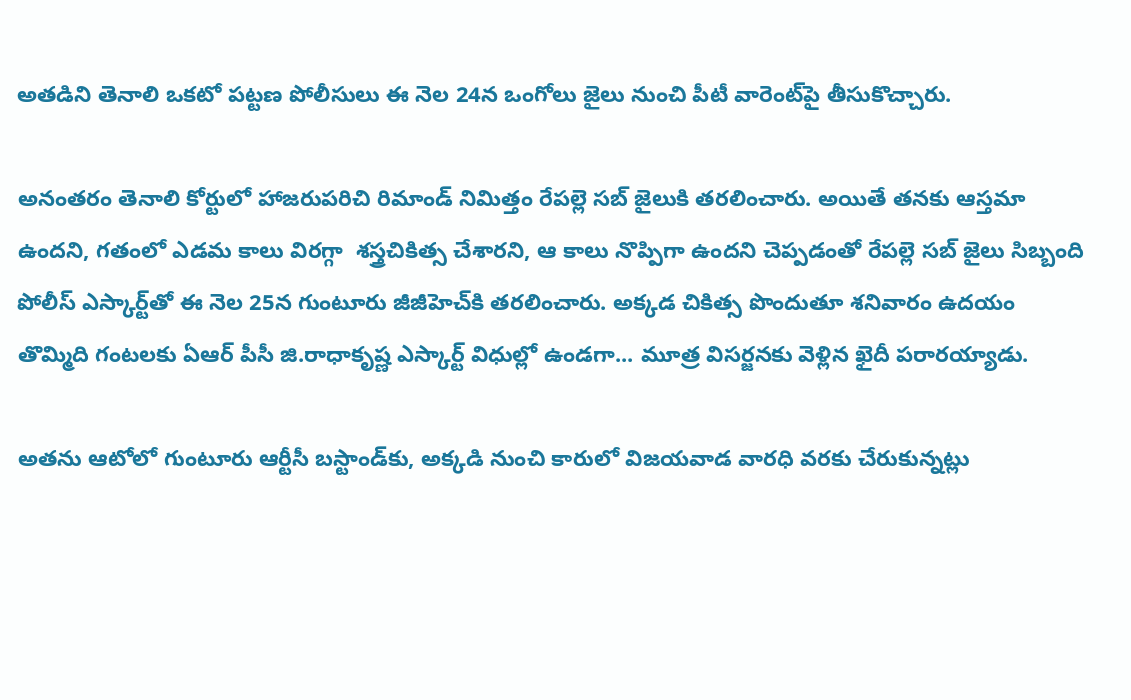అతడిని తెనాలి ఒకటో పట్టణ పోలీసులు ఈ నెల 24న ఒంగోలు జైలు నుంచి పీటీ వారెంట్‌పై తీసుకొచ్చారు.

అనంతరం తెనాలి కోర్టులో హాజరుపరిచి రిమాండ్‌ నిమిత్తం రేపల్లె సబ్‌ జైలుకి తరలించారు. అయితే తనకు ఆస్తమా ఉందని, గతంలో ఎడమ కాలు విరగ్గా  శస్త్రచికిత్స చేశారని, ఆ కాలు నొప్పిగా ఉందని చెప్పడంతో రేపల్లె సబ్‌ జైలు సిబ్బంది పోలీస్‌ ఎస్కార్ట్‌తో ఈ నెల 25న గుంటూరు జీజీహెచ్‌కి తరలించారు. అక్కడ చికిత్స పొందుతూ శనివారం ఉదయం తొమ్మిది గంటలకు ఏఆర్‌ పీసీ జి.రాధాకృష్ణ ఎస్కార్ట్‌ విధుల్లో ఉండగా... మూత్ర విసర్జనకు వెళ్లిన ఖైదీ పరారయ్యాడు.

అతను ఆటోలో గుంటూరు ఆర్టీసీ బస్టాండ్‌కు, అక్కడి నుంచి కారులో విజయవాడ వారధి వరకు చేరుకున్నట్లు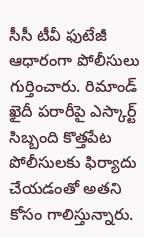సీసీ టీవీ ఫుటేజీ ఆధారంగా పోలీసులు గుర్తించారు. రిమాండ్‌ ఖైదీ పరారీపై ఎస్కార్ట్‌ సిబ్బంది కొత్తపేట పోలీసులకు ఫిర్యాదు చేయడంతో అతని కోసం గాలిస్తున్నారు.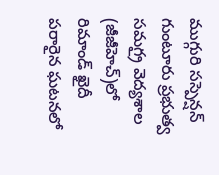ముగ్గురి సస్పెన్షన్‌
గుంటూరు ప్రభుత్వ సమగ్రౖ వెద్యశాల (జీజీహెచ్‌)లో రిమాండ్‌ ఖైదీ పరారైన ఘటనలో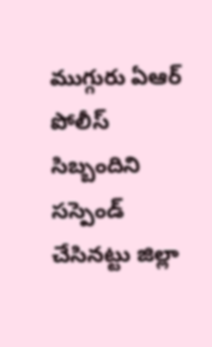ముగ్గురు ఏఆర్‌ పోలీస్‌ సిబ్బందిని సస్పెండ్‌ చేసినట్టు జిల్లా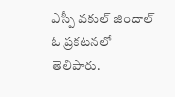ఎస్పీ వకుల్‌ జిందాల్‌ ఓ ప్రకటనలో తెలిపారు.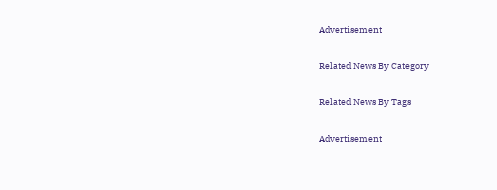Advertisement

Related News By Category

Related News By Tags

Advertisement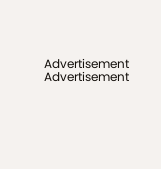Advertisement
Advertisement